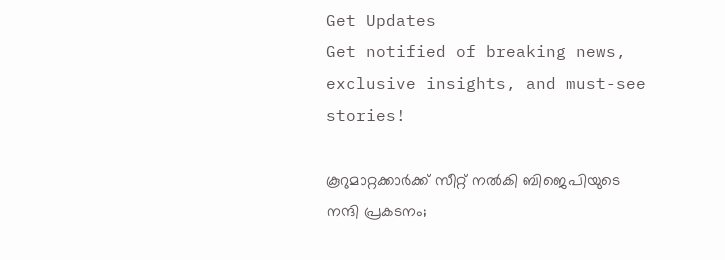Get Updates
Get notified of breaking news, exclusive insights, and must-see stories!

കൂറുമാറ്റക്കാർക്ക് സീറ്റ് നൽകി ബിജെപിയുടെ നന്ദി പ്രകടനം;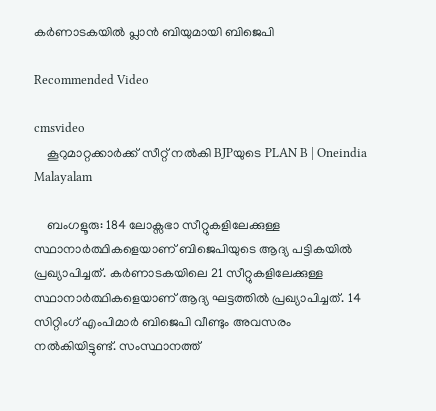കർണാടകയിൽ പ്ലാൻ ബിയുമായി ബിജെപി

Recommended Video

cmsvideo
    കൂറുമാറ്റക്കാർക്ക് സീറ്റ് നൽകി BJPയുടെ PLAN B | Oneindia Malayalam

    ബംഗളൂരു: 184 ലോക്സഭാ സീറ്റുകളിലേക്കുള്ള സ്ഥാനാർത്ഥികളെയാണ് ബിജെപിയുടെ ആദ്യ പട്ടികയിൽ പ്രഖ്യാപിച്ചത്. കർണാടകയിലെ 21 സീറ്റുകളിലേക്കുള്ള സ്ഥാനാർത്ഥികളെയാണ് ആദ്യ ഘട്ടത്തിൽ പ്രഖ്യാപിച്ചത്. 14 സിറ്റിംഗ് എംപിമാർ ബിജെപി വീണ്ടും അവസരം നൽകിയിട്ടുണ്ട്. സംസ്ഥാനത്ത്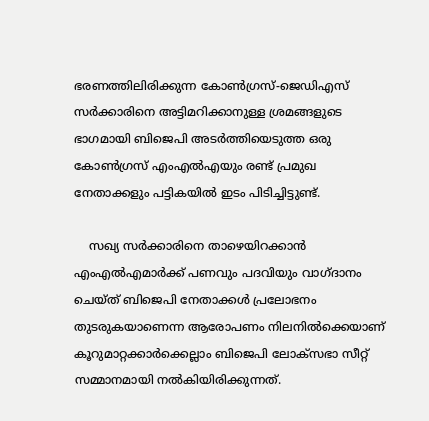ഭരണത്തിലിരിക്കുന്ന കോൺഗ്രസ്-ജെഡിഎസ് സർക്കാരിനെ അട്ടിമറിക്കാനുള്ള ശ്രമങ്ങളുടെ ഭാഗമായി ബിജെപി അടർത്തിയെടുത്ത ഒരു കോൺഗ്രസ് എംഎൽഎയും രണ്ട് പ്രമുഖ നേതാക്കളും പട്ടികയിൽ ഇടം പിടിച്ചിട്ടുണ്ട്.

    സഖ്യ സർക്കാരിനെ താഴെയിറക്കാൻ എംഎൽഎമാർക്ക് പണവും പദവിയും വാഗ്ദാനം ചെയ്ത് ബിജെപി നേതാക്കൾ പ്രലോഭനം തുടരുകയാണെന്ന ആരോപണം നിലനിൽക്കെയാണ് കൂറുമാറ്റക്കാർക്കെല്ലാം ബിജെപി ലോക്സഭാ സീറ്റ് സമ്മാനമായി നൽകിയിരിക്കുന്നത്.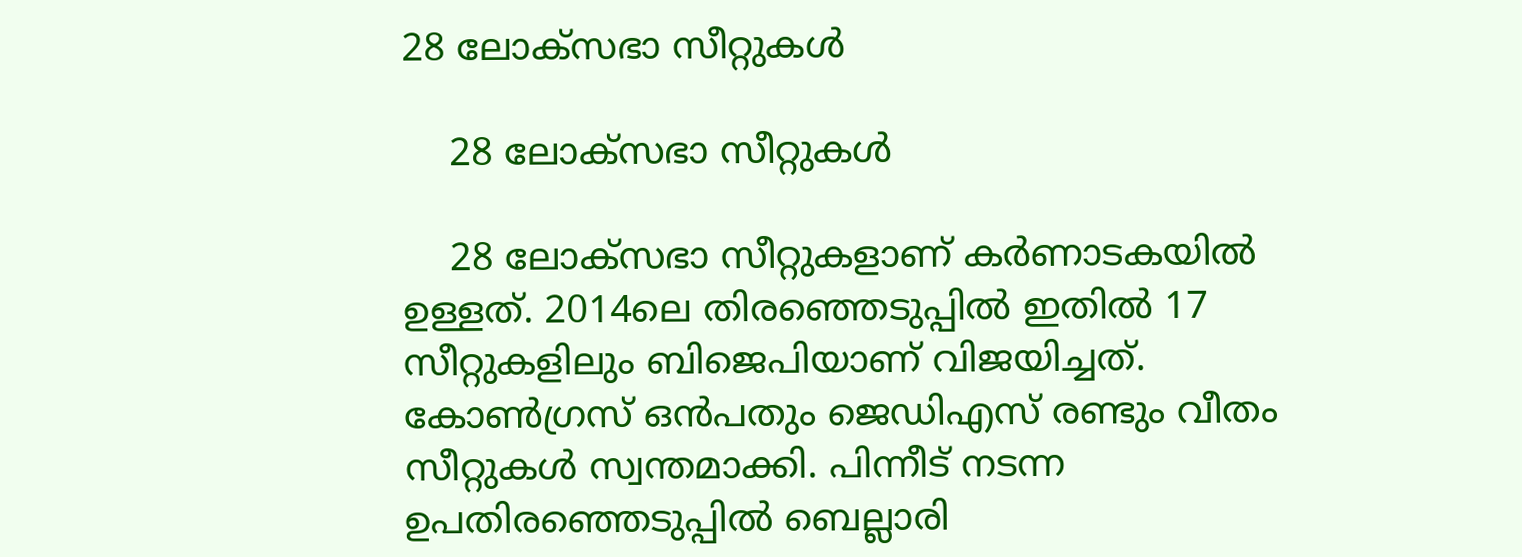28 ലോക്സഭാ സീറ്റുകൾ

    28 ലോക്സഭാ സീറ്റുകൾ

    28 ലോക്സഭാ സീറ്റുകളാണ് കർണാടകയിൽ ഉള്ളത്. 2014ലെ തിരഞ്ഞെടുപ്പിൽ ഇതിൽ 17 സീറ്റുകളിലും ബിജെപിയാണ് വിജയിച്ചത്. കോൺഗ്രസ് ഒൻപതും ജെഡിഎസ് രണ്ടും വീതം സീറ്റുകൾ സ്വന്തമാക്കി. പിന്നീട് നടന്ന ഉപതിരഞ്ഞെടുപ്പിൽ ബെല്ലാരി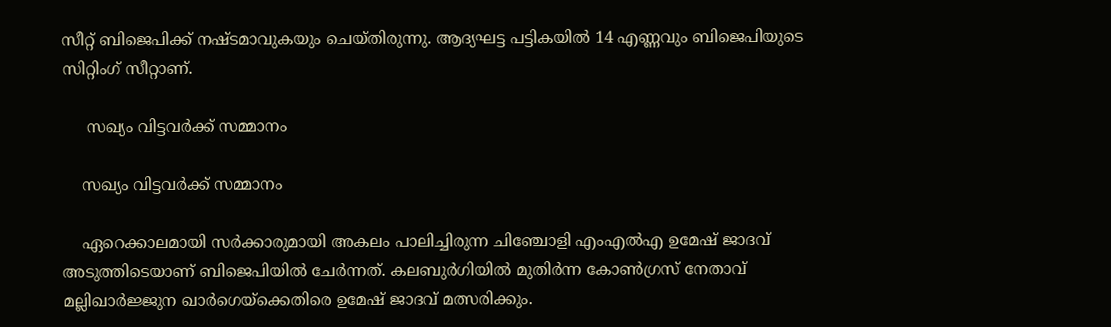സീറ്റ് ബിജെപിക്ക് നഷ്ടമാവുകയും ചെയ്തിരുന്നു. ആദ്യഘട്ട പട്ടികയിൽ 14 എണ്ണവും ബിജെപിയുടെ സിറ്റിംഗ് സീറ്റാണ്.

     സഖ്യം വിട്ടവർ‌ക്ക് സമ്മാനം

    സഖ്യം വിട്ടവർ‌ക്ക് സമ്മാനം

    ഏറെക്കാലമായി സർക്കാരുമായി അകലം പാലിച്ചിരുന്ന ചിഞ്ചോളി എംഎൽഎ ഉമേഷ് ജാദവ് അടുത്തിടെയാണ് ബിജെപിയിൽ ചേർന്നത്. കലബുർഗിയിൽ മുതിർന്ന കോൺഗ്രസ് നേതാവ് മല്ലിഖാർജ്ജുന ഖാർഗെയ്ക്കെതിരെ ഉമേഷ് ജാദവ് മത്സരിക്കും.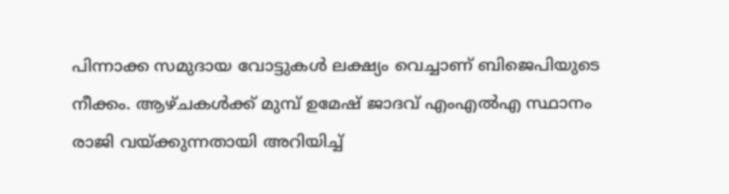പിന്നാക്ക സമുദായ വോട്ടുകൾ ലക്ഷ്യം വെച്ചാണ് ബിജെപിയുടെ നീക്കം. ആഴ്ചകൾക്ക് മുമ്പ് ഉമേഷ് ജാദവ് എംഎൽഎ സ്ഥാനം രാജി വയ്ക്കുന്നതായി അറിയിച്ച്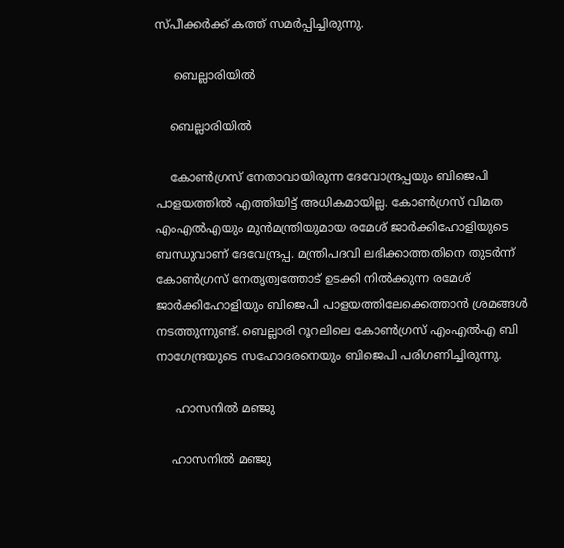സ്പീക്കർക്ക് കത്ത് സമർപ്പിച്ചിരുന്നു.

     ബെല്ലാരിയിൽ

    ബെല്ലാരിയിൽ

    കോൺഗ്രസ് നേതാവായിരുന്ന ദേവോന്ദ്രപ്പയും ബിജെപി പാളയത്തിൽ എത്തിയിട്ട് അധികമായില്ല. കോൺഗ്രസ് വിമത എംഎൽഎയും മുൻമന്ത്രിയുമായ രമേശ് ജാർക്കിഹോളിയുടെ ബന്ധുവാണ് ദേവേന്ദ്രപ്പ. മന്ത്രിപദവി ലഭിക്കാത്തതിനെ തുടർന്ന് കോൺഗ്രസ് നേതൃത്വത്തോട് ഉടക്കി നിൽക്കുന്ന രമേശ് ജാർക്കിഹോളിയും ബിജെപി പാളയത്തിലേക്കെത്താൻ ശ്രമങ്ങൾ നടത്തുന്നുണ്ട്. ബെല്ലാരി റൂറലിലെ കോൺഗ്രസ് എംഎൽഎ ബി നാഗേന്ദ്രയുടെ സഹോദരനെയും ബിജെപി പരിഗണിച്ചിരുന്നു.

     ഹാസനിൽ മഞ്ജു

    ഹാസനിൽ മഞ്ജു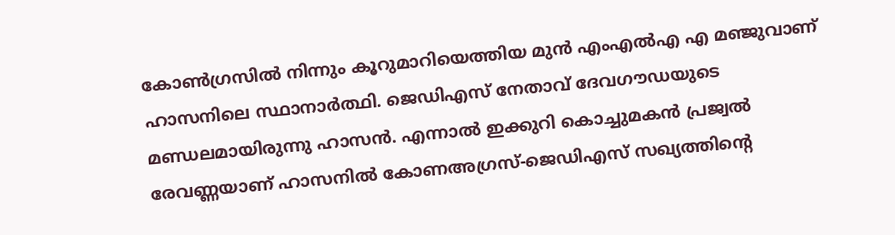കോൺഗ്രസിൽ നിന്നും കൂറുമാറിയെത്തിയ മുൻ എംഎൽഎ എ മഞ്ജുവാണ് ഹാസനിലെ സ്ഥാനാർത്ഥി. ജെഡിഎസ് നേതാവ് ദേവഗൗഡയുടെ മണ്ഡലമായിരുന്നു ഹാസൻ. എന്നാൽ ഇക്കുറി കൊച്ചുമകൻ പ്രജ്വൽ രേവണ്ണയാണ് ഹാസനിൽ കോണഅ‍ഗ്രസ്-ജെഡിഎസ് സഖ്യത്തിന്റെ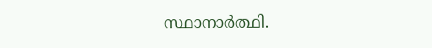സ്ഥാനാർത്ഥി.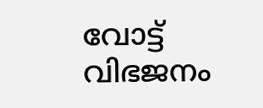വോട്ട് വിഭജനം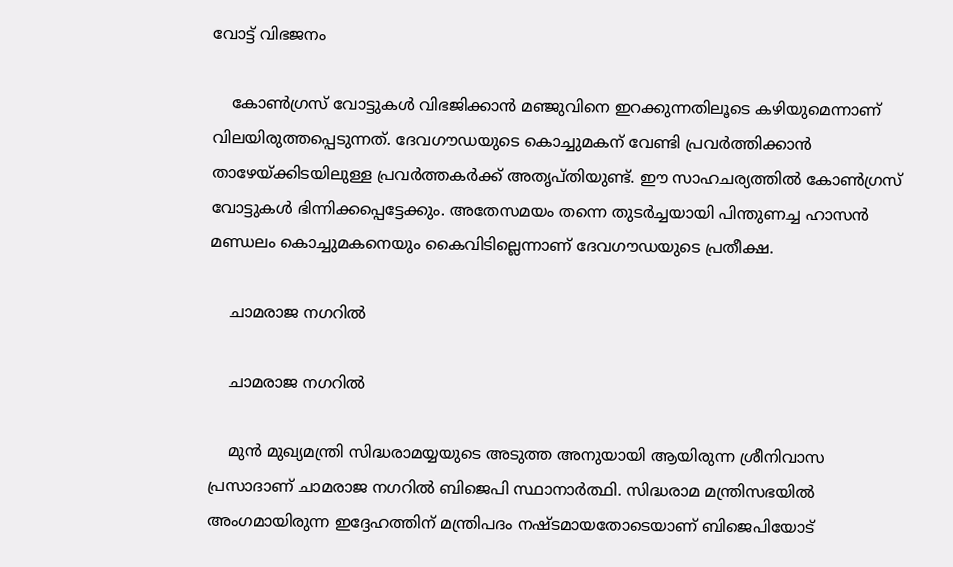വോട്ട് വിഭജനം

    കോൺഗ്രസ് വോട്ടുകൾ വിഭജിക്കാൻ മഞ്ജുവിനെ ഇറക്കുന്നതിലൂടെ കഴിയുമെന്നാണ് വിലയിരുത്തപ്പെടുന്നത്. ദേവഗൗഡയുടെ കൊച്ചുമകന് വേണ്ടി പ്രവർത്തിക്കാൻ താഴേയ്ക്കിടയിലുള്ള പ്രവർത്തകർക്ക് അതൃപ്തിയുണ്ട്. ഈ സാഹചര്യത്തിൽ കോൺഗ്രസ് വോട്ടുകൾ ഭിന്നിക്കപ്പെട്ടേക്കും. അതേസമയം തന്നെ തുടർച്ചയായി പിന്തുണച്ച ഹാസൻ മണ്ഡലം കൊച്ചുമകനെയും കൈവിടില്ലെന്നാണ് ദേവഗൗഡയുടെ പ്രതീക്ഷ.

    ചാമരാജ നഗറിൽ

    ചാമരാജ നഗറിൽ

    മുൻ മുഖ്യമന്ത്രി സിദ്ധരാമയ്യയുടെ അടുത്ത അനുയായി ആയിരുന്ന ശ്രീനിവാസ പ്രസാദാണ് ചാമരാജ നഗറിൽ ബിജെപി സ്ഥാനാർത്ഥി. സിദ്ധരാമ മന്ത്രിസഭയിൽ അംഗമായിരുന്ന ഇദ്ദേഹത്തിന് മന്ത്രിപദം നഷ്ടമായതോടെയാണ് ബിജെപിയോട്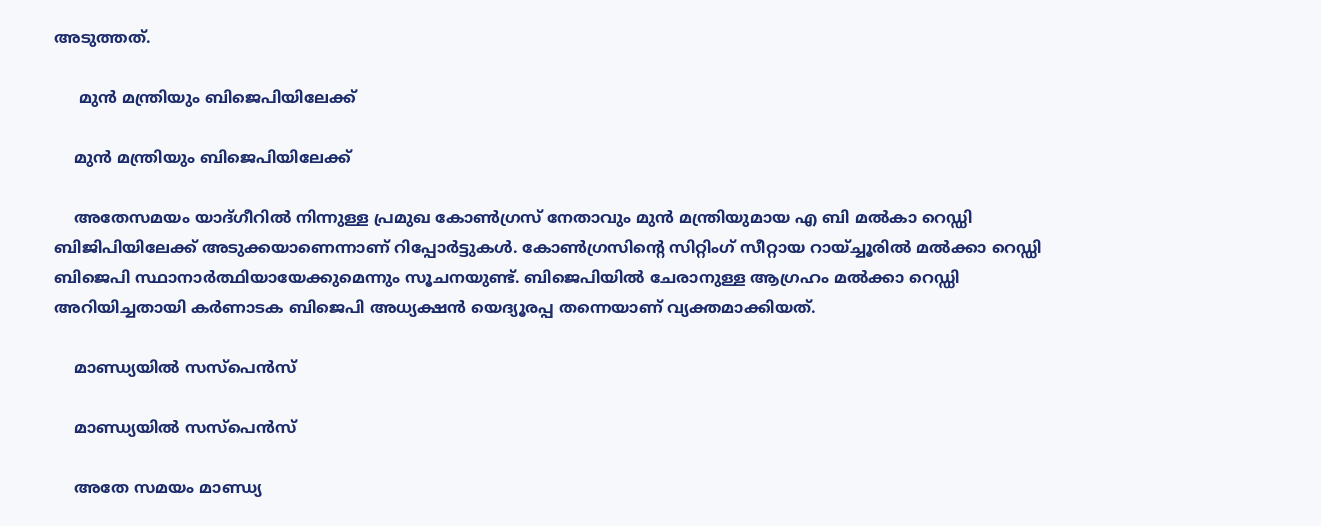അടുത്തത്.

     മുൻ മന്ത്രിയും ബിജെപിയിലേക്ക്

    മുൻ മന്ത്രിയും ബിജെപിയിലേക്ക്

    അതേസമയം യാദ്ഗീറിൽ നിന്നുള്ള പ്രമുഖ കോൺഗ്രസ് നേതാവും മുൻ മന്ത്രിയുമായ എ ബി മൽകാ റെഡ്ഡി ബിജിപിയിലേക്ക് അടുക്കയാണെന്നാണ് റിപ്പോർട്ടുകൾ. കോൺഗ്രസിന്റെ സിറ്റിംഗ് സീറ്റായ റായ്ച്ചൂരിൽ മൽക്കാ റെഡ്ഡി ബിജെപി സ്ഥാനാർത്ഥിയായേക്കുമെന്നും സൂചനയുണ്ട്. ബിജെപിയിൽ ചേരാനുള്ള ആഗ്രഹം മൽക്കാ റെഡ്ഡി അറിയിച്ചതായി കർണാടക ബിജെപി അധ്യക്ഷൻ യെദ്യൂരപ്പ തന്നെയാണ് വ്യക്തമാക്കിയത്.

    മാണ്ഡ്യയിൽ സസ്പെൻസ്

    മാണ്ഡ്യയിൽ സസ്പെൻസ്

    അതേ സമയം മാണ്ഡ്യ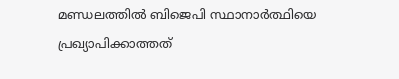മണ്ഡലത്തിൽ ബിജെപി സ്ഥാനാർത്ഥിയെ പ്രഖ്യാപിക്കാത്തത്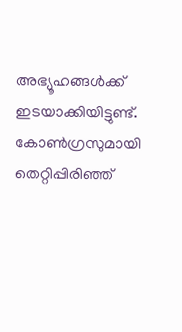അഭ്യൂഹങ്ങൾക്ക് ഇടയാക്കിയിട്ടുണ്ട്. കോൺഗ്രസുമായി തെറ്റിപ്പിരിഞ്ഞ്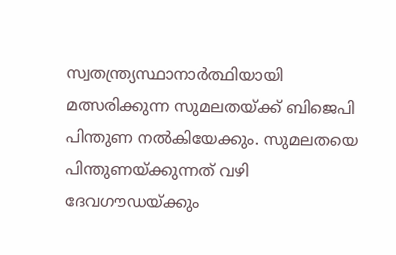സ്വതന്ത്ര്യസ്ഥാനാർത്ഥിയായി മത്സരിക്കുന്ന സുമലതയ്ക്ക് ബിജെപി പിന്തുണ നൽകി‌യേക്കും. സുമലതയെ പിന്തുണയ്ക്കുന്നത് വഴി ദേവഗൗഡയ്ക്കും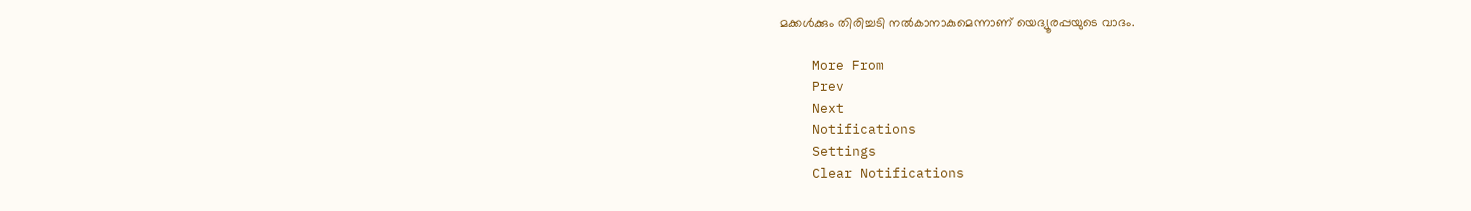മക്കൾക്കും തിരിച്ചടി നൽകാനാകുമെന്നാണ് യെദ്യൂരപ്പയുടെ വാദം.

    More From
    Prev
    Next
    Notifications
    Settings
    Clear Notifications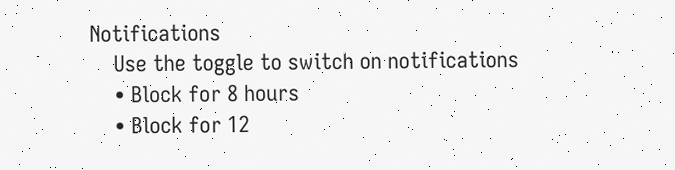Notifications
    Use the toggle to switch on notifications
    • Block for 8 hours
    • Block for 12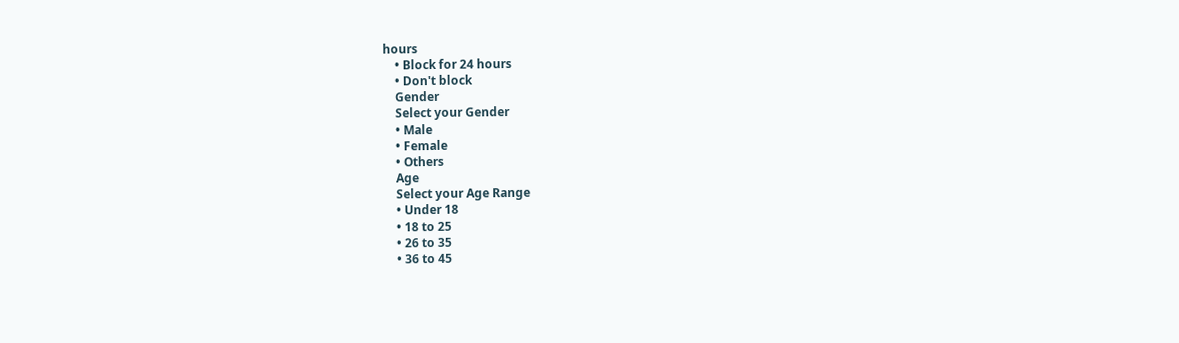hours
    • Block for 24 hours
    • Don't block
    Gender
    Select your Gender
    • Male
    • Female
    • Others
    Age
    Select your Age Range
    • Under 18
    • 18 to 25
    • 26 to 35
    • 36 to 45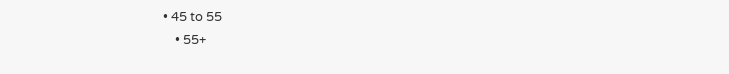• 45 to 55
    • 55+